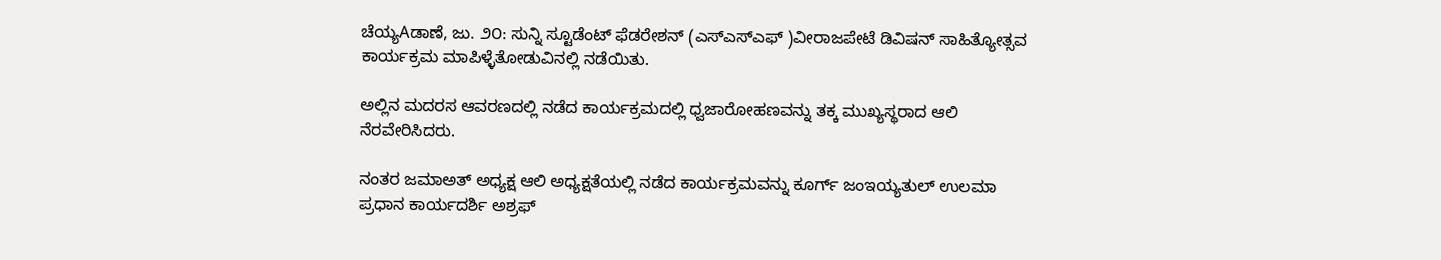ಚೆಯ್ಯAಡಾಣೆ, ಜು. ೨೦: ಸುನ್ನಿ ಸ್ಟೂಡೆಂಟ್ ಫೆಡರೇಶನ್ (ಎಸ್‌ಎಸ್‌ಎಫ್ )ವೀರಾಜಪೇಟೆ ಡಿವಿಷನ್ ಸಾಹಿತ್ಯೋತ್ಸವ ಕಾರ್ಯಕ್ರಮ ಮಾಪಿಳ್ಳೆತೋಡುವಿನಲ್ಲಿ ನಡೆಯಿತು.

ಅಲ್ಲಿನ ಮದರಸ ಆವರಣದಲ್ಲಿ ನಡೆದ ಕಾರ್ಯಕ್ರಮದಲ್ಲಿ ಧ್ವಜಾರೋಹಣವನ್ನು ತಕ್ಕ ಮುಖ್ಯಸ್ಥರಾದ ಆಲಿ ನೆರವೇರಿಸಿದರು.

ನಂತರ ಜಮಾಅತ್ ಅಧ್ಯಕ್ಷ ಆಲಿ ಅಧ್ಯಕ್ಷತೆಯಲ್ಲಿ ನಡೆದ ಕಾರ್ಯಕ್ರಮವನ್ನು ಕೂರ್ಗ್ ಜಂಇಯ್ಯತುಲ್ ಉಲಮಾ ಪ್ರಧಾನ ಕಾರ್ಯದರ್ಶಿ ಅಶ್ರಫ್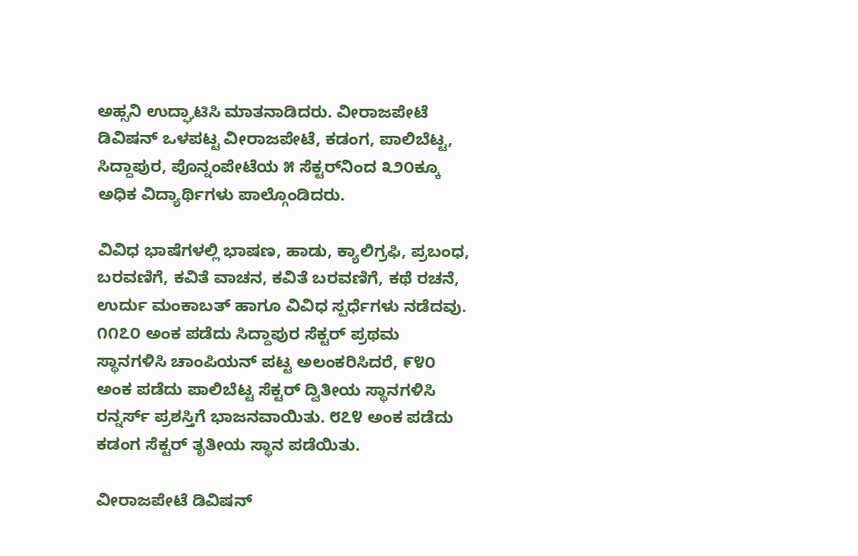ಅಹ್ಸನಿ ಉದ್ಘಾಟಿಸಿ ಮಾತನಾಡಿದರು. ವೀರಾಜಪೇಟೆ ಡಿವಿಷನ್ ಒಳಪಟ್ಟ ವೀರಾಜಪೇಟೆ, ಕಡಂಗ, ಪಾಲಿಬೆಟ್ಟ, ಸಿದ್ದಾಪುರ, ಪೊನ್ನಂಪೇಟೆಯ ೫ ಸೆಕ್ಟರ್‌ನಿಂದ ೩೨೦ಕ್ಕೂ ಅಧಿಕ ವಿದ್ಯಾರ್ಥಿಗಳು ಪಾಲ್ಗೊಂಡಿದರು.

ವಿವಿಧ ಭಾಷೆಗಳಲ್ಲಿ ಭಾಷಣ, ಹಾಡು, ಕ್ಯಾಲಿಗ್ರಫಿ, ಪ್ರಬಂಧ, ಬರವಣಿಗೆ, ಕವಿತೆ ವಾಚನ, ಕವಿತೆ ಬರವಣಿಗೆ, ಕಥೆ ರಚನೆ, ಉರ್ದು ಮಂಕಾಬತ್ ಹಾಗೂ ವಿವಿಧ ಸ್ಪರ್ಧೆಗಳು ನಡೆದವು. ೧೧೭೦ ಅಂಕ ಪಡೆದು ಸಿದ್ದಾಪುರ ಸೆಕ್ಟರ್ ಪ್ರಥಮ ಸ್ಥಾನಗಳಿಸಿ ಚಾಂಪಿಯನ್ ಪಟ್ಟ ಅಲಂಕರಿಸಿದರೆ, ೯೪೦ ಅಂಕ ಪಡೆದು ಪಾಲಿಬೆಟ್ಟ ಸೆಕ್ಟರ್ ದ್ವಿತೀಯ ಸ್ಥಾನಗಳಿಸಿ ರನ್ನರ್ಸ್ ಪ್ರಶಸ್ತಿಗೆ ಭಾಜನವಾಯಿತು. ೮೭೪ ಅಂಕ ಪಡೆದು ಕಡಂಗ ಸೆಕ್ಟರ್ ತೃತೀಯ ಸ್ಥಾನ ಪಡೆಯಿತು.

ವೀರಾಜಪೇಟೆ ಡಿವಿಷನ್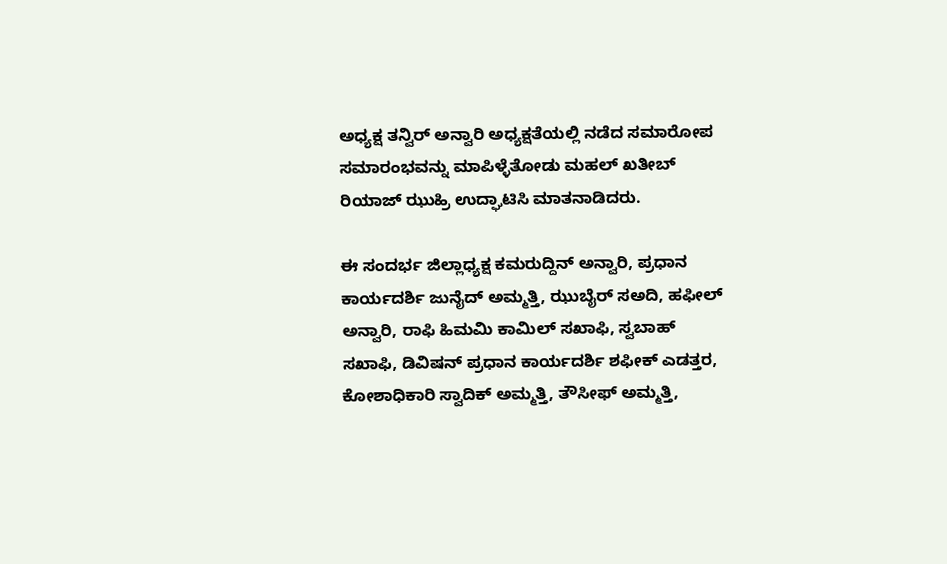ಅಧ್ಯಕ್ಷ ತನ್ವಿರ್ ಅನ್ವಾರಿ ಅಧ್ಯಕ್ಷತೆಯಲ್ಲಿ ನಡೆದ ಸಮಾರೋಪ ಸಮಾರಂಭವನ್ನು ಮಾಪಿಳ್ಳೆತೋಡು ಮಹಲ್ ಖತೀಬ್ ರಿಯಾಜ್ ಝುಹ್ರಿ ಉದ್ಘಾಟಿಸಿ ಮಾತನಾಡಿದರು.

ಈ ಸಂದರ್ಭ ಜಿಲ್ಲಾಧ್ಯಕ್ಷ ಕಮರುದ್ದಿನ್ ಅನ್ವಾರಿ, ಪ್ರಧಾನ ಕಾರ್ಯದರ್ಶಿ ಜುನೈದ್ ಅಮ್ಮತ್ತಿ, ಝುಬೈರ್ ಸಅದಿ, ಹಫೀಲ್ ಅನ್ವಾರಿ, ರಾಫಿ ಹಿಮಮಿ ಕಾಮಿಲ್ ಸಖಾಫಿ, ಸ್ವಬಾಹ್ ಸಖಾಫಿ, ಡಿವಿಷನ್ ಪ್ರಧಾನ ಕಾರ್ಯದರ್ಶಿ ಶಫೀಕ್ ಎಡತ್ತರ, ಕೋಶಾಧಿಕಾರಿ ಸ್ವಾದಿಕ್ ಅಮ್ಮತ್ತಿ, ತೌಸೀಫ್ ಅಮ್ಮತ್ತಿ,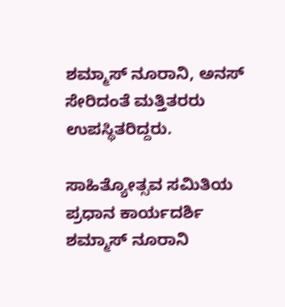ಶಮ್ಮಾಸ್ ನೂರಾನಿ, ಅನಸ್ ಸೇರಿದಂತೆ ಮತ್ತಿತರರು ಉಪಸ್ಥಿತರಿದ್ದರು.

ಸಾಹಿತ್ಯೋತ್ಸವ ಸಮಿತಿಯ ಪ್ರಧಾನ ಕಾರ್ಯದರ್ಶಿ ಶಮ್ಮಾಸ್ ನೂರಾನಿ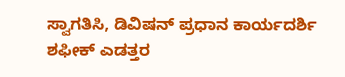ಸ್ವಾಗತಿಸಿ, ಡಿವಿಷನ್ ಪ್ರಧಾನ ಕಾರ್ಯದರ್ಶಿ ಶಫೀಕ್ ಎಡತ್ತರ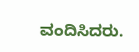ವಂದಿಸಿದರು.